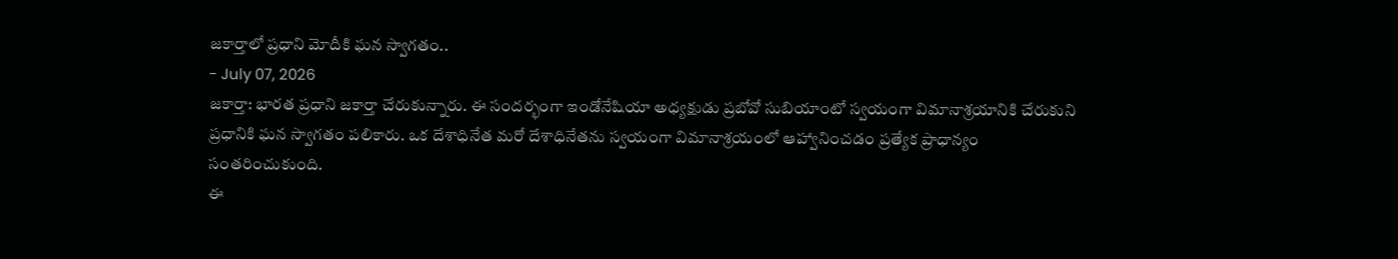జకార్తాలో ప్రధాని మోదీకి ఘన స్వాగతం..
- July 07, 2026
జకార్తా: భారత ప్రధాని జకార్తా చేరుకున్నారు. ఈ సందర్భంగా ఇండోనేషియా అధ్యక్షుడు ప్రబోవో సుబియాంటో స్వయంగా విమానాశ్రయానికి చేరుకుని ప్రధానికి ఘన స్వాగతం పలికారు. ఒక దేశాధినేత మరో దేశాధినేతను స్వయంగా విమానాశ్రయంలో ఆహ్వానించడం ప్రత్యేక ప్రాధాన్యం సంతరించుకుంది.
ఈ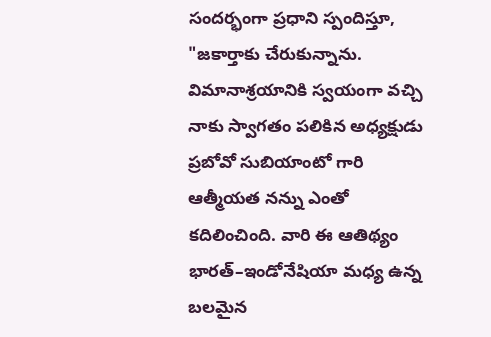సందర్భంగా ప్రధాని స్పందిస్తూ, "జకార్తాకు చేరుకున్నాను. విమానాశ్రయానికి స్వయంగా వచ్చి నాకు స్వాగతం పలికిన అధ్యక్షుడు ప్రబోవో సుబియాంటో గారి ఆత్మీయత నన్ను ఎంతో కదిలించింది. వారి ఈ ఆతిథ్యం భారత్–ఇండోనేషియా మధ్య ఉన్న బలమైన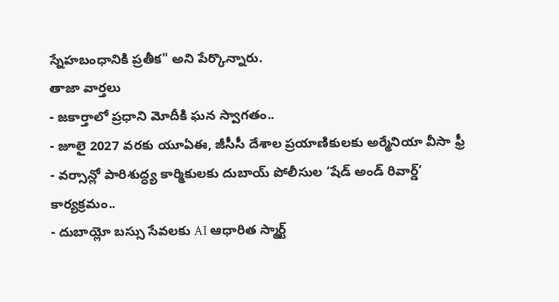స్నేహబంధానికి ప్రతీక" అని పేర్కొన్నారు.
తాజా వార్తలు
- జకార్తాలో ప్రధాని మోదీకి ఘన స్వాగతం..
- జూలై 2027 వరకు యూఏఈ, జీసీసీ దేశాల ప్రయాణికులకు అర్మేనియా వీసా ఫ్రీ
- వర్సాన్లో పారిశుద్ధ్య కార్మికులకు దుబాయ్ పోలీసుల ‘షేడ్ అండ్ రివార్డ్’ కార్యక్రమం..
- దుబాయ్లో బస్సు సేవలకు AI ఆధారిత స్మార్ట్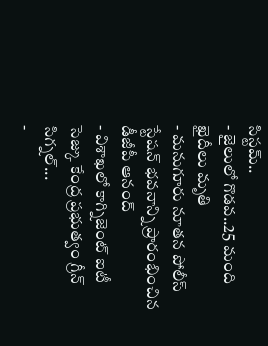సిస్టమ్..
- జైలులో గొడవ..25 మంది ఖైదీలు మృతి
- మనుగూరు నూతన పోలీస్ స్టేషన్ భవనాన్ని ప్రారంభించిన డీజీపీ ఆనంద్
- విశాఖలో కాగ్నిజెంట్ ఐటీ సెజ్కు కేంద్ర ప్రభుత్వం గ్రీన్ సిగ్నల్...
-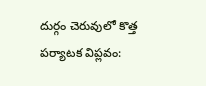దుర్గం చెరువులో కొత్త పర్యాటక విప్లవం: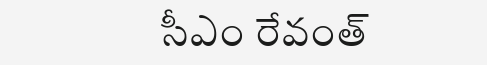సీఎం రేవంత్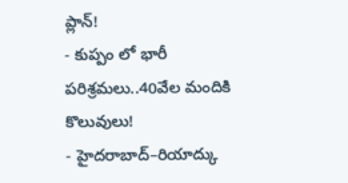ప్లాన్!
- కుప్పం లో భారీ పరిశ్రమలు..40వేల మందికి కొలువులు!
- హైదరాబాద్–రియాద్కు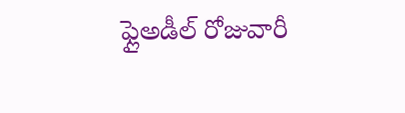ఫ్లైఅడీల్ రోజువారీ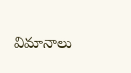విమానాలు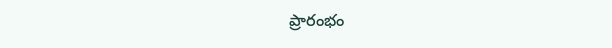ప్రారంభం